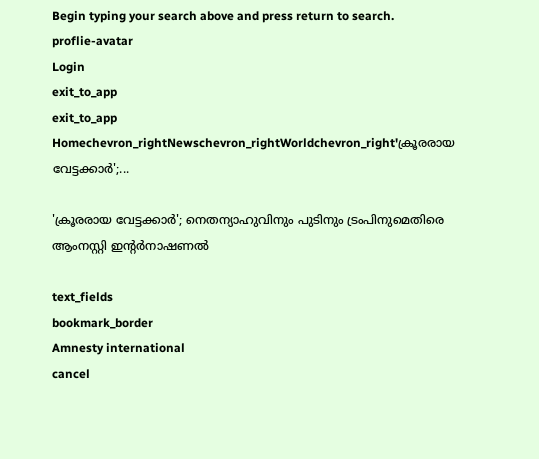Begin typing your search above and press return to search.
proflie-avatar
Login
exit_to_app
exit_to_app
Homechevron_rightNewschevron_rightWorldchevron_right'ക്രൂരരായ വേട്ടക്കാർ';...

'ക്രൂരരായ വേട്ടക്കാർ'; നെതന്യാഹുവിനും പുടിനും ട്രംപിനുമെതിരെ ആംനസ്റ്റി ഇൻ്റർനാഷണൽ

text_fields
bookmark_border
Amnesty international
cancel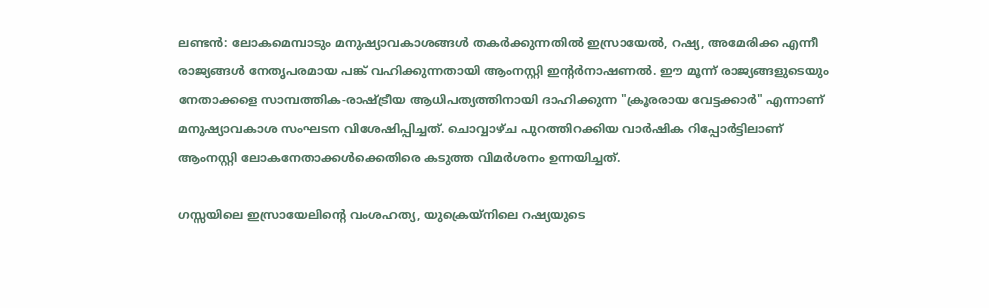ലണ്ടൻ: ലോകമെമ്പാടും മനുഷ്യാവകാശങ്ങൾ തകർക്കുന്നതിൽ ഇസ്രായേൽ, റഷ്യ, അമേരിക്ക എന്നീ രാജ്യങ്ങൾ നേതൃപരമായ പങ്ക് വഹിക്കുന്നതായി ആംനസ്റ്റി ഇൻ്റർനാഷണൽ. ഈ മൂന്ന് രാജ്യങ്ങളുടെയും നേതാക്കളെ സാമ്പത്തിക-രാഷ്ട്രീയ ആധിപത്യത്തിനായി ദാഹിക്കുന്ന "ക്രൂരരായ വേട്ടക്കാർ" എന്നാണ് മനുഷ്യാവകാശ സംഘടന വിശേഷിപ്പിച്ചത്. ചൊവ്വാഴ്ച പുറത്തിറക്കിയ വാർഷിക റിപ്പോർട്ടിലാണ് ആംനസ്റ്റി ലോകനേതാക്കൾക്കെതിരെ കടുത്ത വിമർശനം ഉന്നയിച്ചത്.

ഗസ്സയിലെ ഇസ്രായേലിന്റെ വംശഹത്യ, യുക്രെയ്നിലെ റഷ്യയുടെ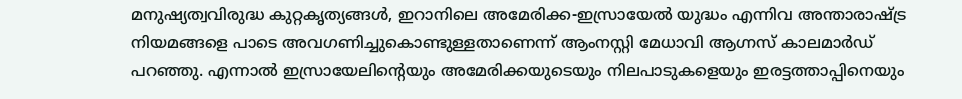മനുഷ്യത്വവിരുദ്ധ കുറ്റകൃത്യങ്ങൾ, ഇറാനിലെ അമേരിക്ക-ഇസ്രായേൽ യുദ്ധം എന്നിവ അന്താരാഷ്ട്ര നിയമങ്ങളെ പാടെ അവഗണിച്ചുകൊണ്ടുള്ളതാണെന്ന് ആംനസ്റ്റി മേധാവി ആഗ്നസ് കാലമാർഡ് പറഞ്ഞു. എന്നാൽ ഇസ്രായേലിന്റെയും അമേരിക്കയുടെയും നിലപാടുകളെയും ഇരട്ടത്താപ്പിനെയും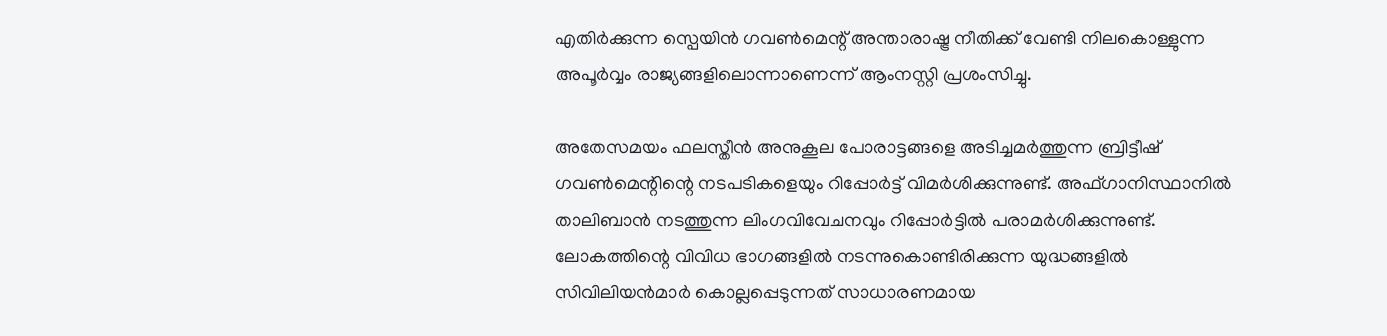എതിർക്കുന്ന സ്പെയിൻ ഗവൺമെന്റ് അന്താരാഷ്ട്ര നീതിക്ക് വേണ്ടി നിലകൊള്ളുന്ന അപൂർവ്വം രാജ്യങ്ങളിലൊന്നാണെന്ന് ആംനസ്റ്റി പ്രശംസിച്ചു.

അതേസമയം ഫലസ്തീൻ അനുകൂല പോരാട്ടങ്ങളെ അടിച്ചമർത്തുന്ന ബ്രിട്ടീഷ് ഗവൺമെന്റിന്റെ നടപടികളെയും റിപ്പോർട്ട് വിമർശിക്കുന്നുണ്ട്. അഫ്ഗാനിസ്ഥാനിൽ താലിബാൻ നടത്തുന്ന ലിംഗവിവേചനവും റിപ്പോർട്ടിൽ പരാമർശിക്കുന്നുണ്ട്. ലോകത്തിന്റെ വിവിധ ഭാഗങ്ങളിൽ നടന്നുകൊണ്ടിരിക്കുന്ന യുദ്ധങ്ങളിൽ സിവിലിയൻമാർ കൊല്ലപ്പെടുന്നത് സാധാരണമായ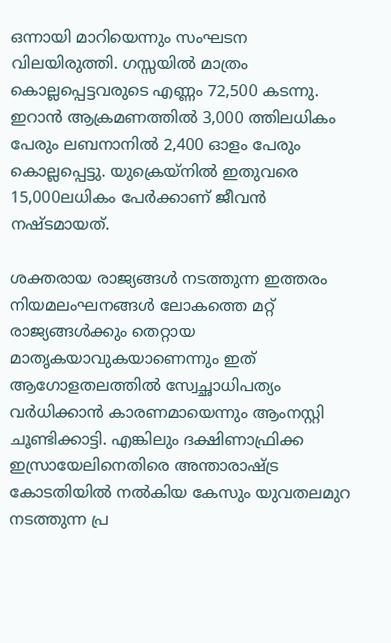ഒന്നായി മാറിയെന്നും സംഘടന വിലയിരുത്തി. ഗസ്സയിൽ മാത്രം കൊല്ലപ്പെട്ടവരുടെ എണ്ണം 72,500 കടന്നു. ഇറാൻ ആക്രമണത്തിൽ 3,000 ത്തിലധികം പേരും ലബനാനിൽ 2,400 ഓളം പേരും കൊല്ലപ്പെട്ടു. യുക്രെയ്നിൽ ഇതുവരെ 15,000ലധികം പേർക്കാണ് ജീവൻ നഷ്ടമായത്.

ശക്തരായ രാജ്യങ്ങൾ നടത്തുന്ന ഇത്തരം നിയമലംഘനങ്ങൾ ലോകത്തെ മറ്റ് രാജ്യങ്ങൾക്കും തെറ്റായ മാതൃകയാവുകയാണെന്നും ഇത് ആഗോളതലത്തിൽ സ്വേച്ഛാധിപത്യം വർധിക്കാൻ കാരണമായെന്നും ആംനസ്റ്റി ചൂണ്ടിക്കാട്ടി. എങ്കിലും ദക്ഷിണാഫ്രിക്ക ഇസ്രായേലിനെതിരെ അന്താരാഷ്ട്ര കോടതിയിൽ നൽകിയ കേസും യുവതലമുറ നടത്തുന്ന പ്ര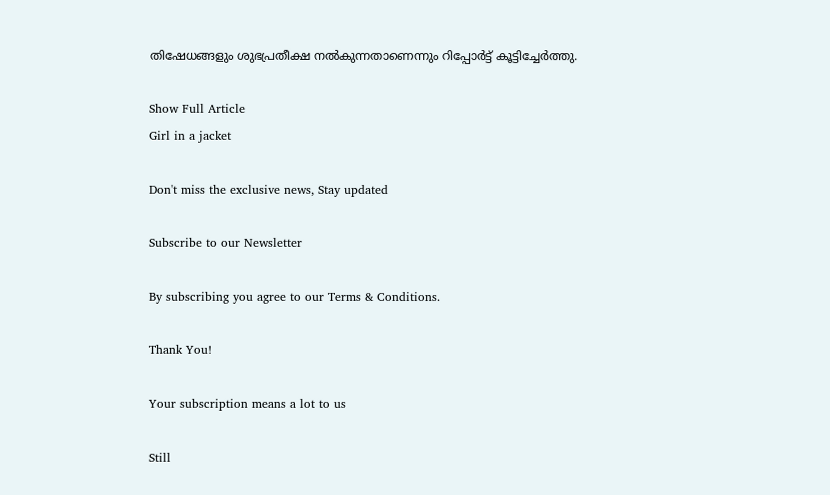തിഷേധങ്ങളും ശുഭപ്രതീക്ഷ നൽകുന്നതാണെന്നും റിപ്പോർട്ട് കൂട്ടിച്ചേർത്തു.

Show Full Article
Girl in a jacket

Don't miss the exclusive news, Stay updated

Subscribe to our Newsletter

By subscribing you agree to our Terms & Conditions.

Thank You!

Your subscription means a lot to us

Still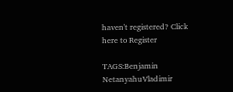haven't registered? Click here to Register

TAGS:Benjamin NetanyahuVladimir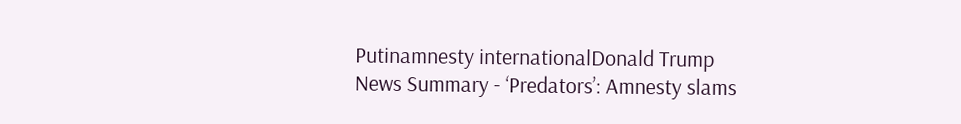Putinamnesty internationalDonald Trump
News Summary - ‘Predators’: Amnesty slams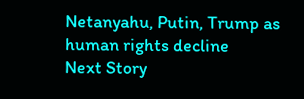Netanyahu, Putin, Trump as human rights decline
Next Story